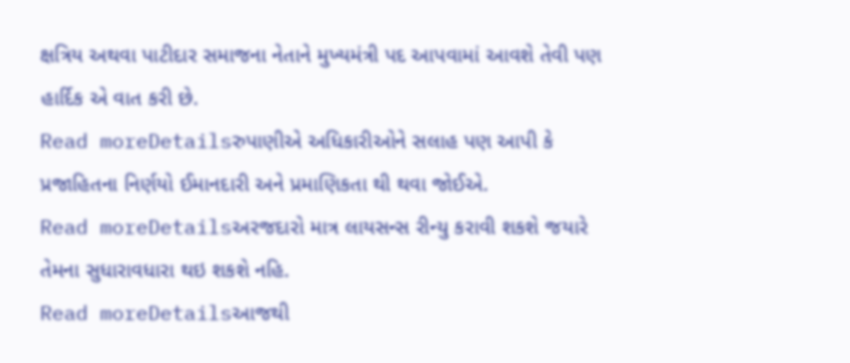ક્ષત્રિય અથવા પાટીદાર સમાજના નેતાને મુખ્યમંત્રી પદ આપવામાં આવશે તેવી પણ હાર્દિક એ વાત કરી છે.
Read moreDetailsરુપાણીએ અધિકારીઓને સલાહ પણ આપી કે પ્રજાહિતના નિર્ણયો ઈમાનદારી અને પ્રમાણિકતા થી થવા જોઈએ.
Read moreDetailsઅરજદારો માત્ર લાયસન્સ રીન્યુ કરાવી શકશે જયારે તેમના સુધારાવધારા થઇ શકશે નહિ.
Read moreDetailsઆજથી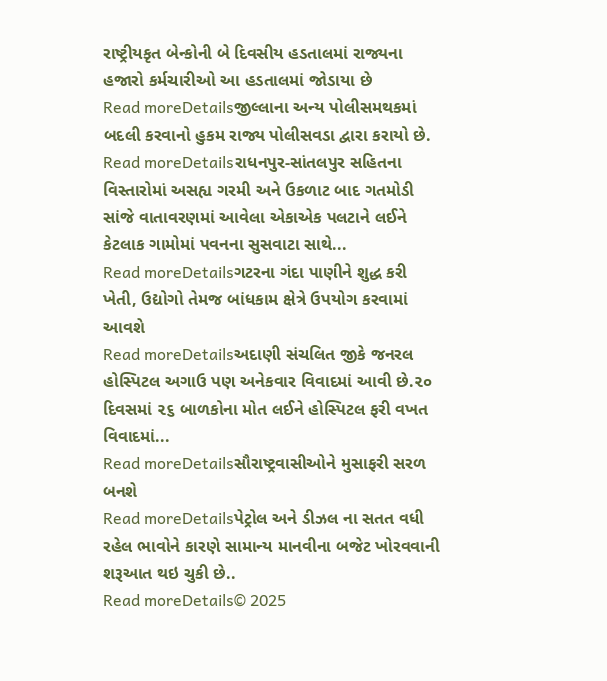રાષ્ટ્રીયકૃત બેન્કોની બે દિવસીય હડતાલમાં રાજ્યના હજારો કર્મચારીઓ આ હડતાલમાં જોડાયા છે
Read moreDetailsજીલ્લાના અન્ય પોલીસમથકમાં બદલી કરવાનો હુકમ રાજ્ય પોલીસવડા દ્વારા કરાયો છે.
Read moreDetailsરાધનપુર-સાંતલપુર સહિતના વિસ્તારોમાં અસહ્ય ગરમી અને ઉકળાટ બાદ ગતમોડી સાંજે વાતાવરણમાં આવેલા એકાએક પલટાને લઈને કેટલાક ગામોમાં પવનના સુસવાટા સાથે...
Read moreDetailsગટરના ગંદા પાણીને શુદ્ધ કરી ખેતી, ઉદ્યોગો તેમજ બાંધકામ ક્ષેત્રે ઉપયોગ કરવામાં આવશે
Read moreDetailsઅદાણી સંચલિત જીકે જનરલ હોસ્પિટલ અગાઉ પણ અનેકવાર વિવાદમાં આવી છે.૨૦ દિવસમાં ૨૬ બાળકોના મોત લઈને હોસ્પિટલ ફરી વખત વિવાદમાં...
Read moreDetailsસૌરાષ્ટ્રવાસીઓને મુસાફરી સરળ બનશે
Read moreDetailsપેટ્રોલ અને ડીઝલ ના સતત વધી રહેલ ભાવોને કારણે સામાન્ય માનવીના બજેટ ખોરવવાની શરૂઆત થઇ ચુકી છે..
Read moreDetails© 2025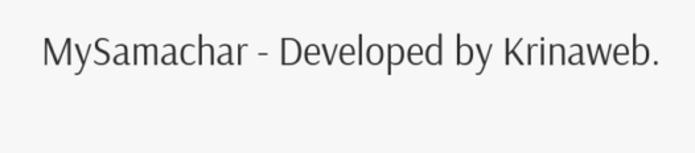MySamachar - Developed by Krinaweb.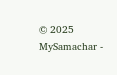© 2025 MySamachar -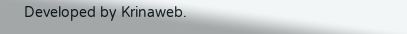Developed by Krinaweb.